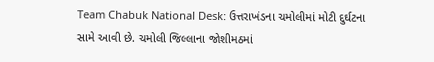Team Chabuk National Desk: ઉત્તરાખંડના ચમોલીમાં મોટી દુર્ઘટના સામે આવી છે. ચમોલી જિલ્લાના જોશીમઠમાં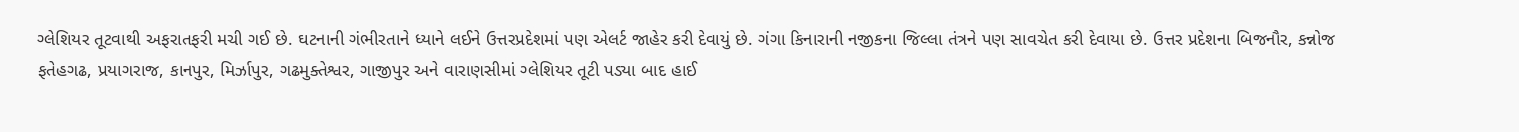ગ્લેશિયર તૂટવાથી અફરાતફરી મચી ગઈ છે. ઘટનાની ગંભીરતાને ધ્યાને લઈને ઉત્તરપ્રદેશમાં પણ એલર્ટ જાહેર કરી દેવાયું છે. ગંગા કિનારાની નજીકના જિલ્લા તંત્રને પણ સાવચેત કરી દેવાયા છે. ઉત્તર પ્રદેશના બિજનૌર, કન્નોજ ફતેહગઢ, પ્રયાગરાજ, કાનપુર, મિર્ઝાપુર, ગઢમુક્તેશ્વર, ગાજીપુર અને વારાણસીમાં ગ્લેશિયર તૂટી પડ્યા બાદ હાઈ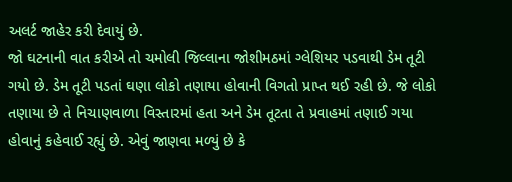અલર્ટ જાહેર કરી દેવાયું છે.
જો ઘટનાની વાત કરીએ તો ચમોલી જિલ્લાના જોશીમઠમાં ગ્લેશિયર પડવાથી ડેમ તૂટી ગયો છે. ડેમ તૂટી પડતાં ઘણા લોકો તણાયા હોવાની વિગતો પ્રાપ્ત થઈ રહી છે. જે લોકો તણાયા છે તે નિચાણવાળા વિસ્તારમાં હતા અને ડેમ તૂટતા તે પ્રવાહમાં તણાઈ ગયા હોવાનું કહેવાઈ રહ્યું છે. એવું જાણવા મળ્યું છે કે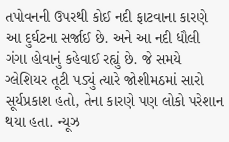તપોવનની ઉપરથી કોઈ નદી ફાટવાના કારણે આ દુર્ઘટના સર્જાઈ છે. અને આ નદી ધૌલી ગંગા હોવાનું કહેવાઈ રહ્યું છે. જે સમયે ગ્લેશિયર તૂટી પડ્યું ત્યારે જોશીમઠમાં સારો સૂર્યપ્રકાશ હતો, તેના કારણે પણ લોકો પરેશાન થયા હતા. ન્યૂઝ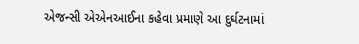એજન્સી એએનઆઈના કહેવા પ્રમાણે આ દુર્ઘટનામાં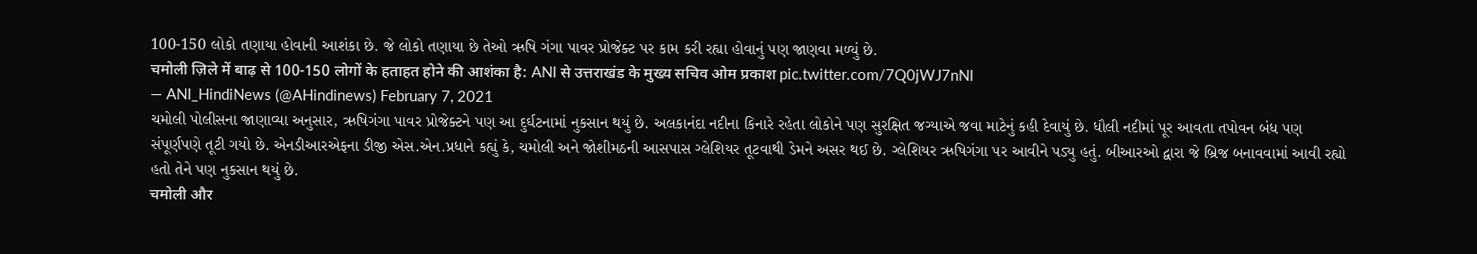100-150 લોકો તણાયા હોવાની આશંકા છે. જે લોકો તણાયા છે તેઓ ઋષિ ગંગા પાવર પ્રોજેક્ટ પર કામ કરી રહ્યા હોવાનું પણ જાણવા મળ્યું છે.
चमोली ज़िले में बाढ़ से 100-150 लोगों के हताहत होने की आशंका है: ANI से उत्तराखंड के मुख्य सचिव ओम प्रकाश pic.twitter.com/7Q0jWJ7nNI
— ANI_HindiNews (@AHindinews) February 7, 2021
ચમોલી પોલીસના જાણાવ્યા અનુસાર, ઋષિગંગા પાવર પ્રોજેક્ટને પણ આ દુર્ઘટનામાં નુકસાન થયું છે. અલકાનંદા નદીના કિનારે રહેતા લોકોને પણ સુરક્ષિત જગ્યાએ જવા માટેનું કહી દેવાયું છે. ધૌલી નદીમાં પૂર આવતા તપોવન બંધ પણ સંપૂર્ણપણે તૂટી ગયો છે. એનડીઆરએફના ડીજી એસ.એન.પ્રધાને કહ્યું કે, ચમોલી અને જોશીમઠની આસપાસ ગ્લેશિયર તૂટવાથી ડેમને અસર થઈ છે. ગ્લેશિયર ઋષિગંગા પર આવીને પડ્યુ હતું. બીઆરઓ દ્વારા જે બ્રિજ બનાવવામાં આવી રહ્યો હતો તેને પણ નુકસાન થયું છે.
चमोली और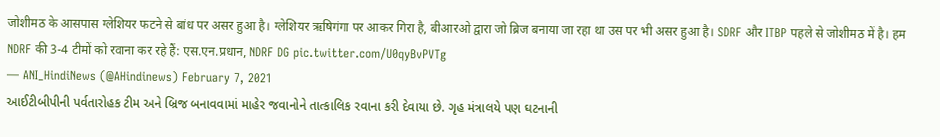जोशीमठ के आसपास ग्लेशियर फटने से बांध पर असर हुआ है। ग्लेशियर ऋषिगंगा पर आकर गिरा है, बीआरओ द्वारा जो ब्रिज बनाया जा रहा था उस पर भी असर हुआ है। SDRF और ITBP पहले से जोशीमठ में है। हम NDRF की 3-4 टीमों को रवाना कर रहे हैं: एस.एन.प्रधान, NDRF DG pic.twitter.com/U0qyBvPVTg
— ANI_HindiNews (@AHindinews) February 7, 2021
આઈટીબીપીની પર્વતારોહક ટીમ અને બ્રિજ બનાવવામાં માહેર જવાનોને તાત્કાલિક રવાના કરી દેવાયા છે. ગૃહ મંત્રાલયે પણ ઘટનાની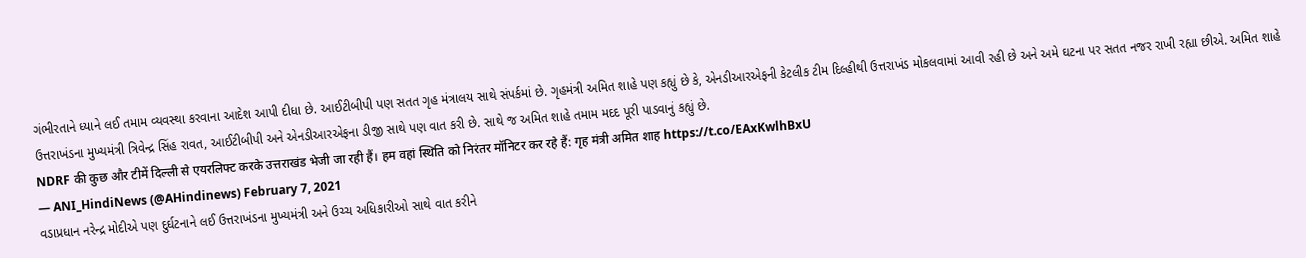ગંભીરતાને ધ્યાને લઈ તમામ વ્યવસ્થા કરવાના આદેશ આપી દીધા છે. આઈટીબીપી પણ સતત ગૃહ મંત્રાલય સાથે સંપર્કમાં છે. ગૃહમંત્રી અમિત શાહે પણ કહ્યું છે કે, એનડીઆરએફની કેટલીક ટીમ દિલ્હીથી ઉત્તરાખંડ મોકલવામાં આવી રહી છે અને અમે ઘટના પર સતત નજર રાખી રહ્યા છીએ. અમિત શાહે ઉત્તરાખંડના મુખ્યમંત્રી ત્રિવેન્દ્ર સિંહ રાવત, આઈટીબીપી અને એનડીઆરએફના ડીજી સાથે પણ વાત કરી છે. સાથે જ અમિત શાહે તમામ મદદ પૂરી પાડવાનું કહ્યું છે.
NDRF की कुछ और टीमें दिल्ली से एयरलिफ्ट करके उत्तराखंड भेजी जा रही हैं। हम वहां स्थिति को निरंतर मॉनिटर कर रहे हैं: गृह मंत्री अमित शाह https://t.co/EAxKwlhBxU
— ANI_HindiNews (@AHindinews) February 7, 2021
વડાપ્રધાન નરેન્દ્ર મોદીએ પણ દુર્ઘટનાને લઈ ઉત્તરાખંડના મુખ્યમંત્રી અને ઉચ્ચ અધિકારીઓ સાથે વાત કરીને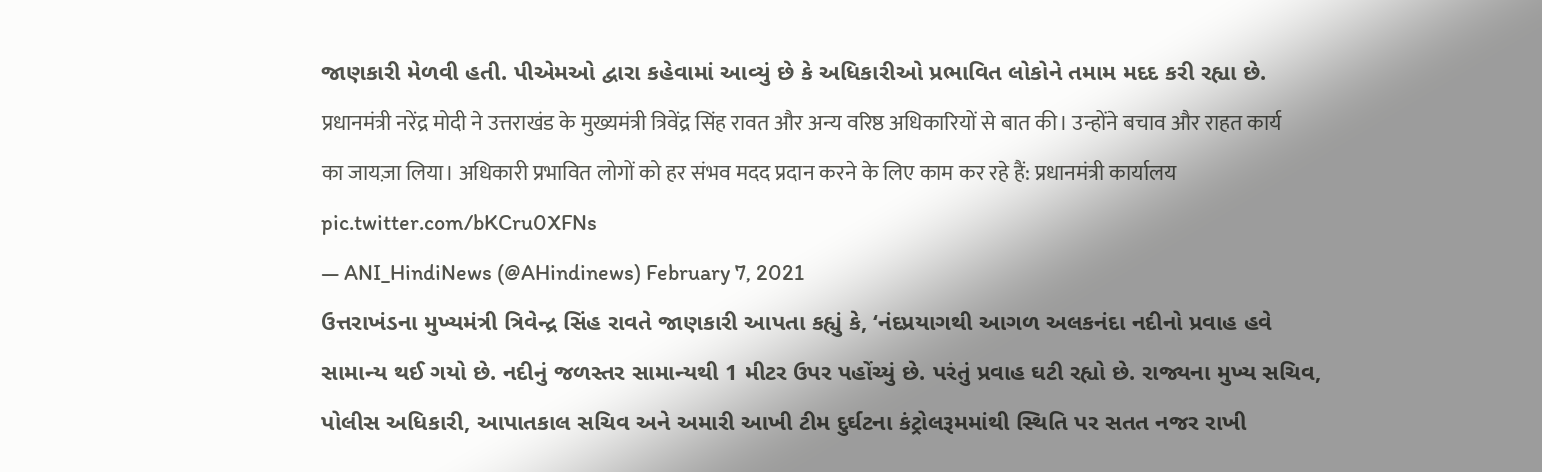જાણકારી મેળવી હતી. પીએમઓ દ્વારા કહેવામાં આવ્યું છે કે અધિકારીઓ પ્રભાવિત લોકોને તમામ મદદ કરી રહ્યા છે.
प्रधानमंत्री नरेंद्र मोदी ने उत्तराखंड के मुख्यमंत्री त्रिवेंद्र सिंह रावत और अन्य वरिष्ठ अधिकारियों से बात की। उन्होंने बचाव और राहत कार्य का जायज़ा लिया। अधिकारी प्रभावित लोगों को हर संभव मदद प्रदान करने के लिए काम कर रहे हैं: प्रधानमंत्री कार्यालय pic.twitter.com/bKCru0XFNs
— ANI_HindiNews (@AHindinews) February 7, 2021
ઉત્તરાખંડના મુખ્યમંત્રી ત્રિવેન્દ્ર સિંહ રાવતે જાણકારી આપતા કહ્યું કે, ‘નંદપ્રયાગથી આગળ અલકનંદા નદીનો પ્રવાહ હવે સામાન્ય થઈ ગયો છે. નદીનું જળસ્તર સામાન્યથી 1 મીટર ઉપર પહોંચ્યું છે. પરંતું પ્રવાહ ઘટી રહ્યો છે. રાજ્યના મુખ્ય સચિવ, પોલીસ અધિકારી, આપાતકાલ સચિવ અને અમારી આખી ટીમ દુર્ઘટના કંટ્રોલરૂમમાંથી સ્થિતિ પર સતત નજર રાખી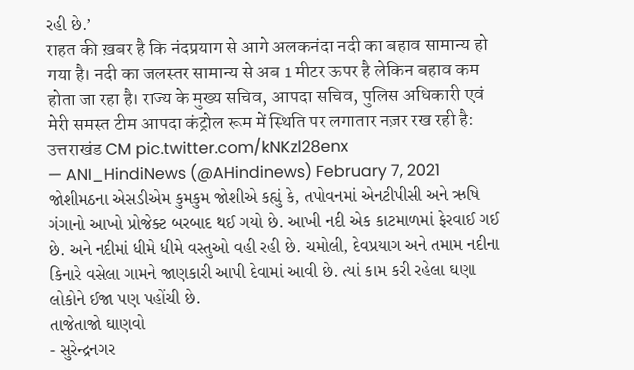રહી છે.’
राहत की ख़बर है कि नंदप्रयाग से आगे अलकनंदा नदी का बहाव सामान्य हो गया है। नदी का जलस्तर सामान्य से अब 1 मीटर ऊपर है लेकिन बहाव कम होता जा रहा है। राज्य के मुख्य सचिव, आपदा सचिव, पुलिस अधिकारी एवं मेरी समस्त टीम आपदा कंट्रोल रूम में स्थिति पर लगातार नज़र रख रही है: उत्तराखंड CM pic.twitter.com/kNKzl28enx
— ANI_HindiNews (@AHindinews) February 7, 2021
જોશીમઠના એસડીએમ કુમકુમ જોશીએ કહ્યું કે, તપોવનમાં એનટીપીસી અને ઋષિ ગંગાનો આખો પ્રોજેક્ટ બરબાદ થઈ ગયો છે. આખી નદી એક કાટમાળમાં ફેરવાઈ ગઈ છે. અને નદીમાં ધીમે ધીમે વસ્તુઓ વહી રહી છે. ચમોલી, દેવપ્રયાગ અને તમામ નદીના કિનારે વસેલા ગામને જાણકારી આપી દેવામાં આવી છે. ત્યાં કામ કરી રહેલા ઘણા લોકોને ઈજા પણ પહોંચી છે.
તાજેતાજો ઘાણવો
- સુરેન્દ્રનગર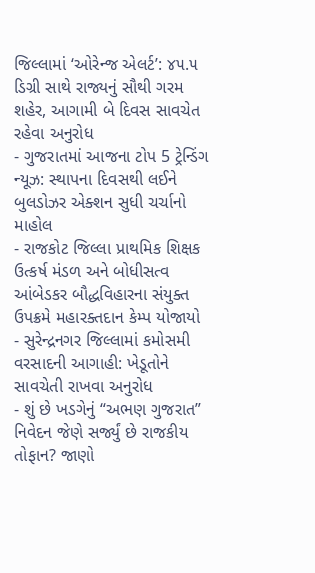જિલ્લામાં ‘ઓરેન્જ એલર્ટ’: ૪૫.૫ ડિગ્રી સાથે રાજ્યનું સૌથી ગરમ શહેર, આગામી બે દિવસ સાવચેત રહેવા અનુરોધ
- ગુજરાતમાં આજના ટોપ 5 ટ્રેન્ડિંગ ન્યૂઝ: સ્થાપના દિવસથી લઈને બુલડોઝર એક્શન સુધી ચર્ચાનો માહોલ
- રાજકોટ જિલ્લા પ્રાથમિક શિક્ષક ઉત્કર્ષ મંડળ અને બોધીસત્વ આંબેડકર બૌદ્ધવિહારના સંયુક્ત ઉપક્રમે મહારક્તદાન કેમ્પ યોજાયો
- સુરેન્દ્રનગર જિલ્લામાં કમોસમી વરસાદની આગાહી: ખેડૂતોને સાવચેતી રાખવા અનુરોધ
- શું છે ખડગેનું “અભણ ગુજરાત” નિવેદન જેણે સર્જ્યું છે રાજકીય તોફાન? જાણો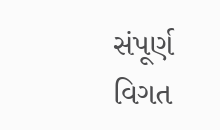સંપૂર્ણ વિગત